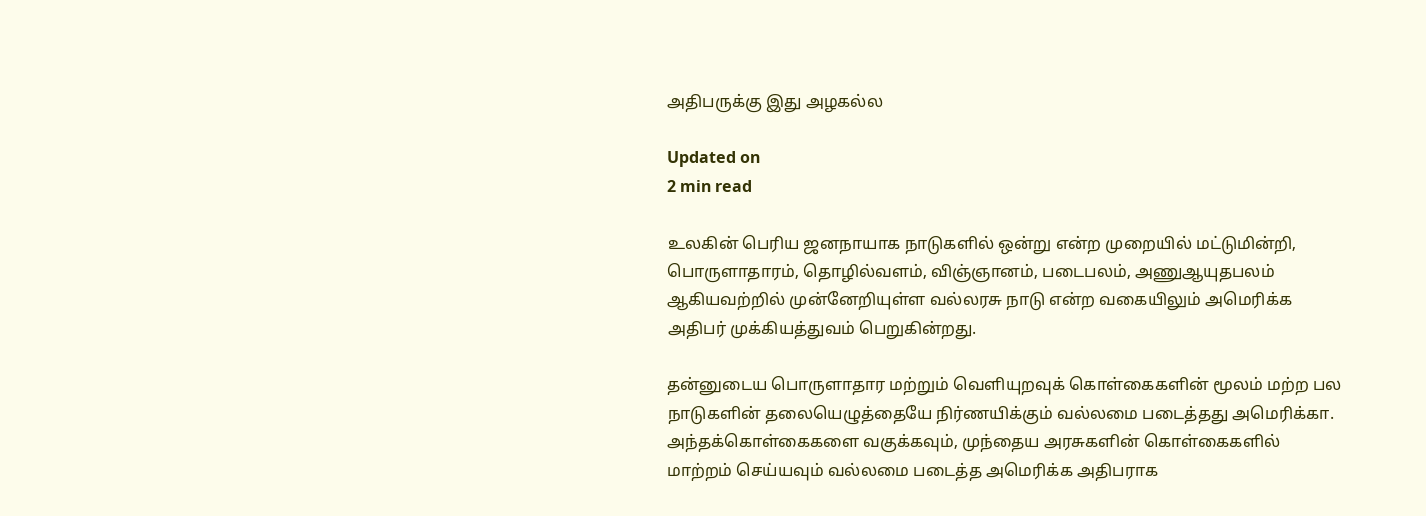அதிபருக்கு இது அழகல்ல

Updated on
2 min read

உலகின் பெரிய ஜனநாயாக நாடுகளில் ஒன்று என்ற முறையில் மட்டுமின்றி, பொருளாதாரம், தொழில்வளம், விஞ்ஞானம், படைபலம், அணுஆயுதபலம் ஆகியவற்றில் முன்னேறியுள்ள வல்லரசு நாடு என்ற வகையிலும் அமெரிக்க அதிபர் முக்கியத்துவம் பெறுகின்றது.

தன்னுடைய பொருளாதார மற்றும் வெளியுறவுக் கொள்கைகளின் மூலம் மற்ற பல நாடுகளின் தலையெழுத்தையே நிர்ணயிக்கும் வல்லமை படைத்தது அமெரிக்கா. அந்தக்கொள்கைகளை வகுக்கவும், முந்தைய அரசுகளின் கொள்கைகளில் மாற்றம் செய்யவும் வல்லமை படைத்த அமெரிக்க அதிபராக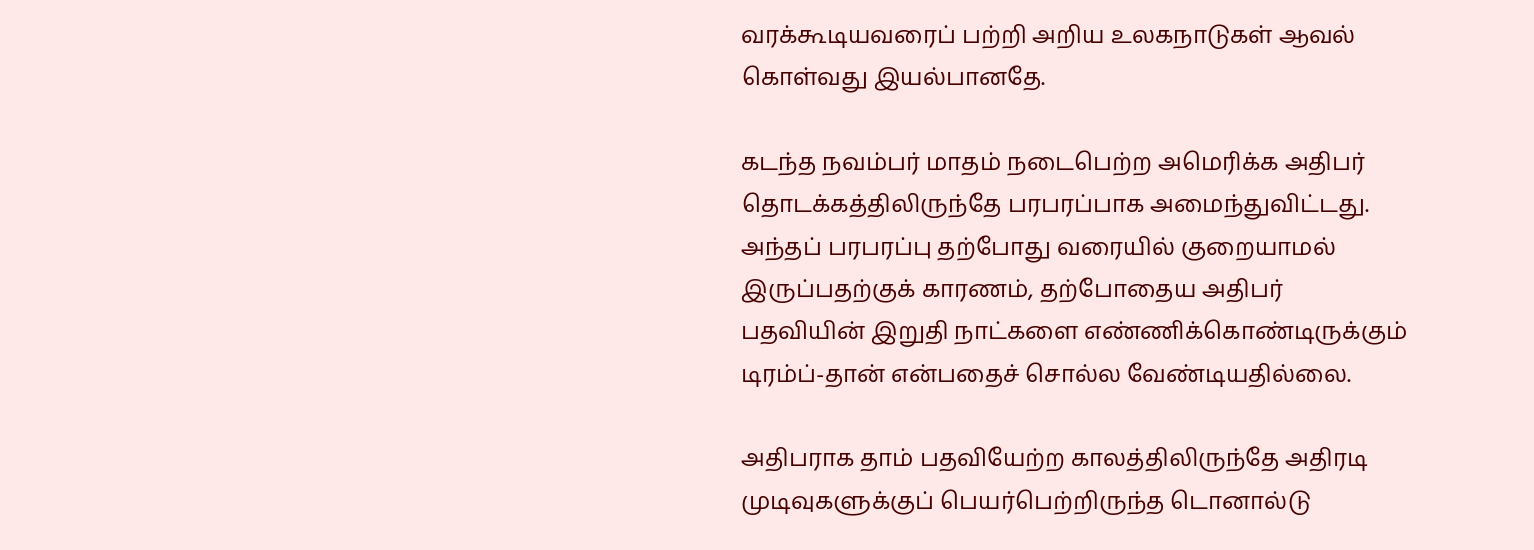வரக்கூடியவரைப் பற்றி அறிய உலகநாடுகள் ஆவல் கொள்வது இயல்பானதே.

கடந்த நவம்பர் மாதம் நடைபெற்ற அமெரிக்க அதிபர் தொடக்கத்திலிருந்தே பரபரப்பாக அமைந்துவிட்டது. அந்தப் பரபரப்பு தற்போது வரையில் குறையாமல் இருப்பதற்குக் காரணம், தற்போதைய அதிபர் பதவியின் இறுதி நாட்களை எண்ணிக்கொண்டிருக்கும் டிரம்ப்-தான் என்பதைச் சொல்ல வேண்டியதில்லை.

அதிபராக தாம் பதவியேற்ற காலத்திலிருந்தே அதிரடி முடிவுகளுக்குப் பெயர்பெற்றிருந்த டொனால்டு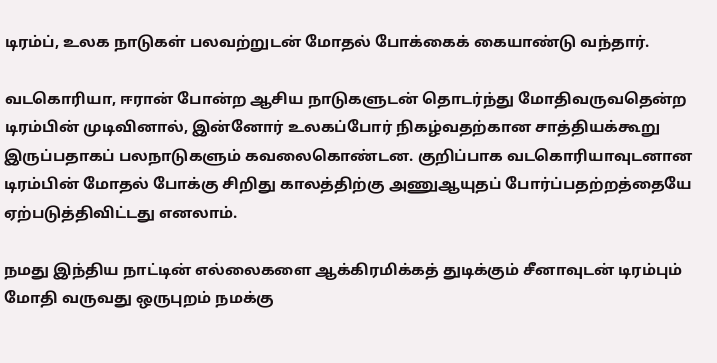டிரம்ப், உலக நாடுகள் பலவற்றுடன் மோதல் போக்கைக் கையாண்டு வந்தார்.

வடகொரியா, ஈரான் போன்ற ஆசிய நாடுகளுடன் தொடர்ந்து மோதிவருவதென்ற டிரம்பின் முடிவினால், இன்னோர் உலகப்போர் நிகழ்வதற்கான சாத்தியக்கூறு இருப்பதாகப் பலநாடுகளும் கவலைகொண்டன. குறிப்பாக வடகொரியாவுடனான டிரம்பின் மோதல் போக்கு சிறிது காலத்திற்கு அணுஆயுதப் போர்ப்பதற்றத்தையே ஏற்படுத்திவிட்டது எனலாம்.

நமது இந்திய நாட்டின் எல்லைகளை ஆக்கிரமிக்கத் துடிக்கும் சீனாவுடன் டிரம்பும் மோதி வருவது ஒருபுறம் நமக்கு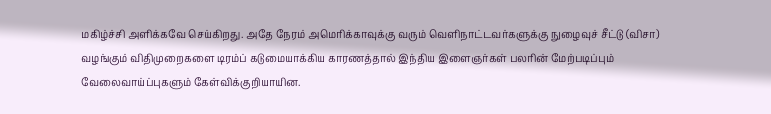மகிழ்ச்சி அளிக்கவே செய்கிறது. அதே நேரம் அமெரிக்காவுக்கு வரும் வெளிநாட்டவர்களுக்கு நுழைவுச் சீட்டு (விசா) வழங்கும் விதிமுறைகளை டிரம்ப் கடுமையாக்கிய காரணத்தால் இந்திய இளைஞர்கள் பலரின் மேற்படிப்பும் வேலைவாய்ப்புகளும் கேள்விக்குறியாயின.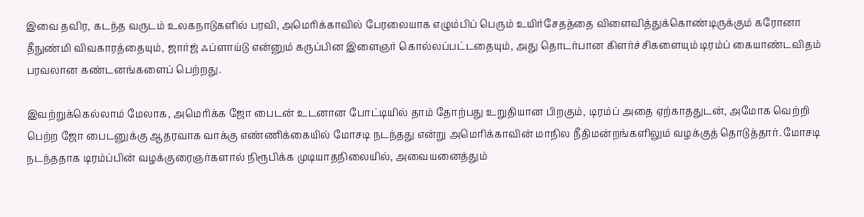இவை தவிர, கடந்த வருடம் உலகநாடுகளில் பரவி, அமெரிக்காவில் பேரலையாக எழும்பிப் பெரும் உயிர்சேதத்தை விளைவித்துக்கொண்டிருக்கும் கரோனா தீநுண்மி விவகாரத்தையும், ஜார்ஜ் ஃப்ளாய்டு என்னும் கருப்பின இளைஞர் கொல்லப்பட்டதையும், அது தொடர்பான கிளர்ச்சிகளையும் டிரம்ப் கையாண்டவிதம் பரவலான கண்டனங்களைப் பெற்றது.

இவற்றுக்கெல்லாம் மேலாக, அமெரிக்க ஜோ பைடன் உடனான போட்டியில் தாம் தோற்பது உறுதியான பிறகும், டிரம்ப் அதை ஏற்காததுடன், அமோக வெற்றி பெற்ற ஜோ பைடனுக்கு ஆதரவாக வாக்கு எண்ணிக்கையில் மோசடி நடந்தது என்று அமெரிக்காவின் மாநில நீதிமன்றங்களிலும் வழக்குத் தொடுத்தார். மோசடி நடந்ததாக டிரம்ப்பின் வழக்குரைஞர்களால் நிரூபிக்க முடியாதநிலையில், அவையனைத்தும்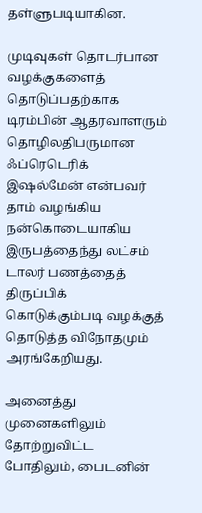தள்ளுபடியாகின.

முடிவுகள் தொடர்பான வழக்குகளைத் தொடுப்பதற்காக டிரம்பின் ஆதரவாளரும் தொழிலதிபருமான ஃப்ரெடெரிக் இஷல்மேன் என்பவர் தாம் வழங்கிய நன்கொடையாகிய இருபத்தைந்து லட்சம் டாலர் பணத்தைத் திருப்பிக் கொடுக்கும்படி வழக்குத் தொடுத்த விநோதமும் அரங்கேறியது.

அனைத்து முனைகளிலும் தோற்றுவிட்ட போதிலும், பைடனின்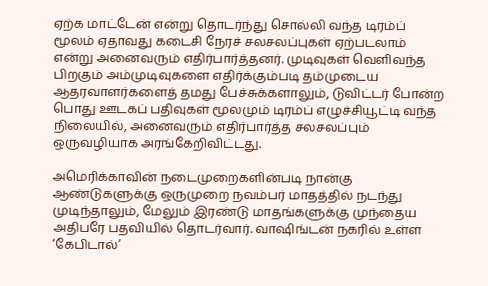ஏற்க மாட்டேன் என்று தொடர்ந்து சொல்லி வந்த டிரம்ப் மூலம் ஏதாவது கடைசி நேரச் சலசலப்புகள் ஏற்படலாம் என்று அனைவரும் எதிர்பார்த்தனர். முடிவுகள் வெளிவந்த பிறகும் அம்முடிவுகளை எதிர்க்கும்படி தம்முடைய ஆதரவாளர்களைத் தமது பேச்சுக்களாலும், டுவிட்டர் போன்ற பொது ஊடகப் பதிவுகள் மூலமும் டிரம்ப் எழுச்சியூட்டி வந்த நிலையில், அனைவரும் எதிர்பார்த்த சலசலப்பும் ஒருவழியாக அரங்கேறிவிட்டது.

அமெரிக்காவின் நடைமுறைகளின்படி நான்கு ஆண்டுகளுக்கு ஒருமுறை நவம்பர் மாதத்தில் நடந்து முடிந்தாலும், மேலும் இரண்டு மாதங்களுக்கு முந்தைய அதிபரே பதவியில் தொடர்வார். வாஷிங்டன் நகரில் உள்ள ‘கேபிடால்’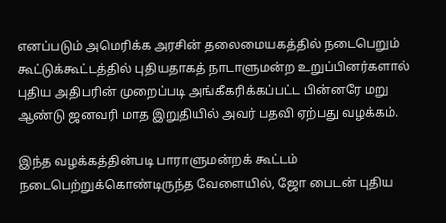எனப்படும் அமெரிக்க அரசின் தலைமையகத்தில் நடைபெறும் கூட்டுக்கூட்டத்தில் புதியதாகத் நாடாளுமன்ற உறுப்பினர்களால் புதிய அதிபரின் முறைப்படி அங்கீகரிக்கப்பட்ட பின்னரே மறு ஆண்டு ஜனவரி மாத இறுதியில் அவர் பதவி ஏற்பது வழக்கம்.

இந்த வழக்கத்தின்படி பாராளுமன்றக் கூட்டம் நடைபெற்றுக்கொண்டிருந்த வேளையில், ஜோ பைடன் புதிய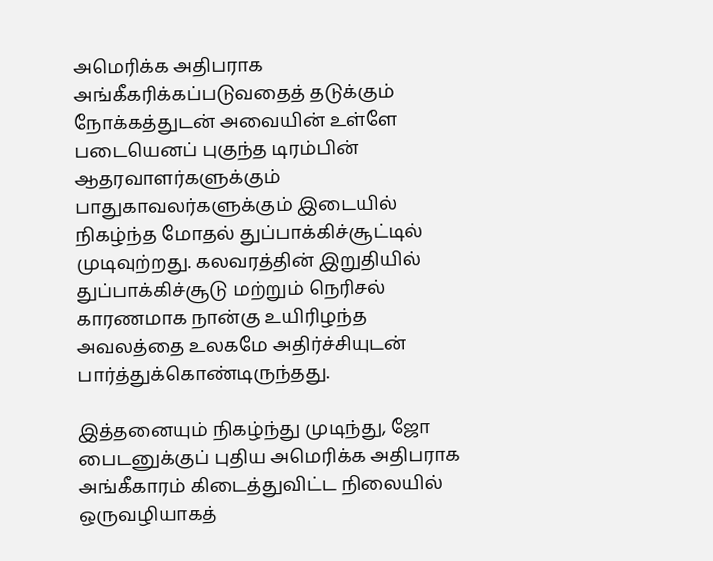அமெரிக்க அதிபராக அங்கீகரிக்கப்படுவதைத் தடுக்கும் நோக்கத்துடன் அவையின் உள்ளே படையெனப் புகுந்த டிரம்பின் ஆதரவாளர்களுக்கும் பாதுகாவலர்களுக்கும் இடையில் நிகழ்ந்த மோதல் துப்பாக்கிச்சூட்டில் முடிவுற்றது. கலவரத்தின் இறுதியில் துப்பாக்கிச்சூடு மற்றும் நெரிசல் காரணமாக நான்கு உயிரிழந்த அவலத்தை உலகமே அதிர்ச்சியுடன் பார்த்துக்கொண்டிருந்தது.

இத்தனையும் நிகழ்ந்து முடிந்து, ஜோ பைடனுக்குப் புதிய அமெரிக்க அதிபராக அங்கீகாரம் கிடைத்துவிட்ட நிலையில் ஒருவழியாகத்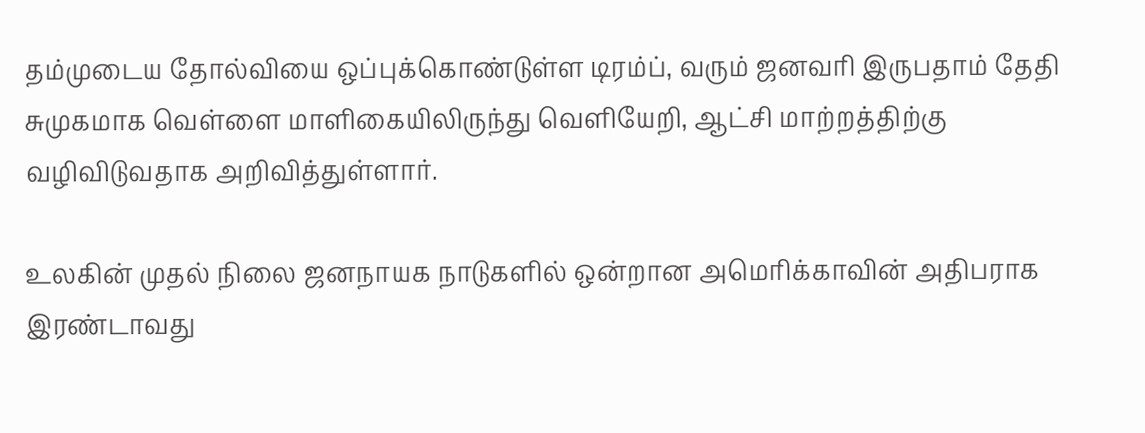தம்முடைய தோல்வியை ஒப்புக்கொண்டுள்ள டிரம்ப், வரும் ஜனவரி இருபதாம் தேதி சுமுகமாக வெள்ளை மாளிகையிலிருந்து வெளியேறி, ஆட்சி மாற்றத்திற்கு வழிவிடுவதாக அறிவித்துள்ளார்.

உலகின் முதல் நிலை ஜனநாயக நாடுகளில் ஒன்றான அமெரிக்காவின் அதிபராக இரண்டாவது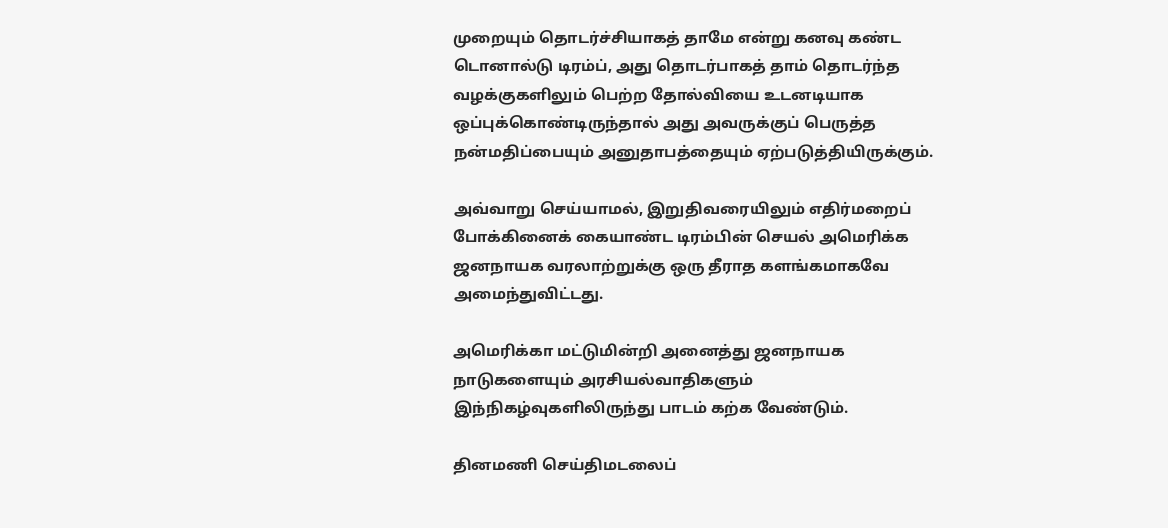முறையும் தொடர்ச்சியாகத் தாமே என்று கனவு கண்ட டொனால்டு டிரம்ப், அது தொடர்பாகத் தாம் தொடர்ந்த வழக்குகளிலும் பெற்ற தோல்வியை உடனடியாக ஒப்புக்கொண்டிருந்தால் அது அவருக்குப் பெருத்த நன்மதிப்பையும் அனுதாபத்தையும் ஏற்படுத்தியிருக்கும்.

அவ்வாறு செய்யாமல், இறுதிவரையிலும் எதிர்மறைப் போக்கினைக் கையாண்ட டிரம்பின் செயல் அமெரிக்க ஜனநாயக வரலாற்றுக்கு ஒரு தீராத களங்கமாகவே அமைந்துவிட்டது.

அமெரிக்கா மட்டுமின்றி அனைத்து ஜனநாயக நாடுகளையும் அரசியல்வாதிகளும் இந்நிகழ்வுகளிலிருந்து பாடம் கற்க வேண்டும்.

தினமணி செய்திமடலைப்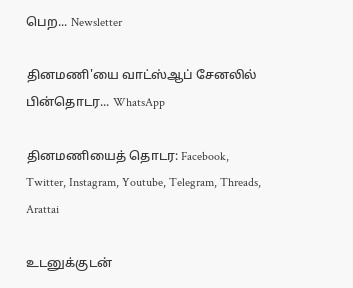பெற... Newsletter

தினமணி'யை வாட்ஸ்ஆப் சேனலில் பின்தொடர... WhatsApp

தினமணியைத் தொடர: Facebook, Twitter, Instagram, Youtube, Telegram, Threads, Arattai

உடனுக்குடன்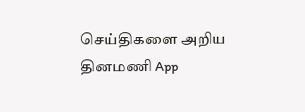செய்திகளை அறிய தினமணி App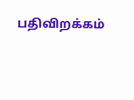பதிவிறக்கம்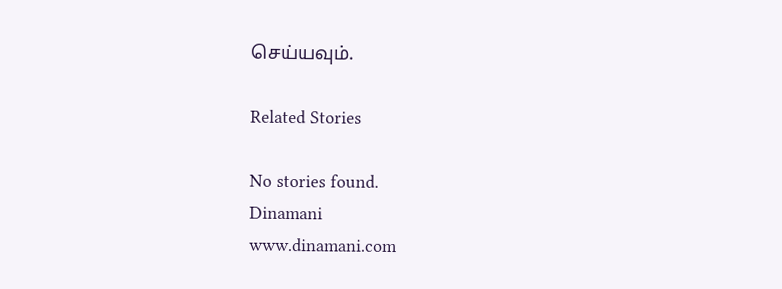செய்யவும்.

Related Stories

No stories found.
Dinamani
www.dinamani.com